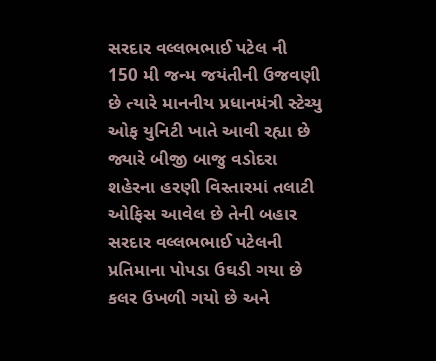સરદાર વલ્લભભાઈ પટેલ ની 150 મી જન્મ જયંતીની ઉજવણી છે ત્યારે માનનીય પ્રધાનમંત્રી સ્ટેચ્યુ ઓફ યુનિટી ખાતે આવી રહ્યા છે જ્યારે બીજી બાજુ વડોદરા શહેરના હરણી વિસ્તારમાં તલાટી ઓફિસ આવેલ છે તેની બહાર સરદાર વલ્લભભાઈ પટેલની પ્રતિમાના પોપડા ઉઘડી ગયા છે કલર ઉખળી ગયો છે અને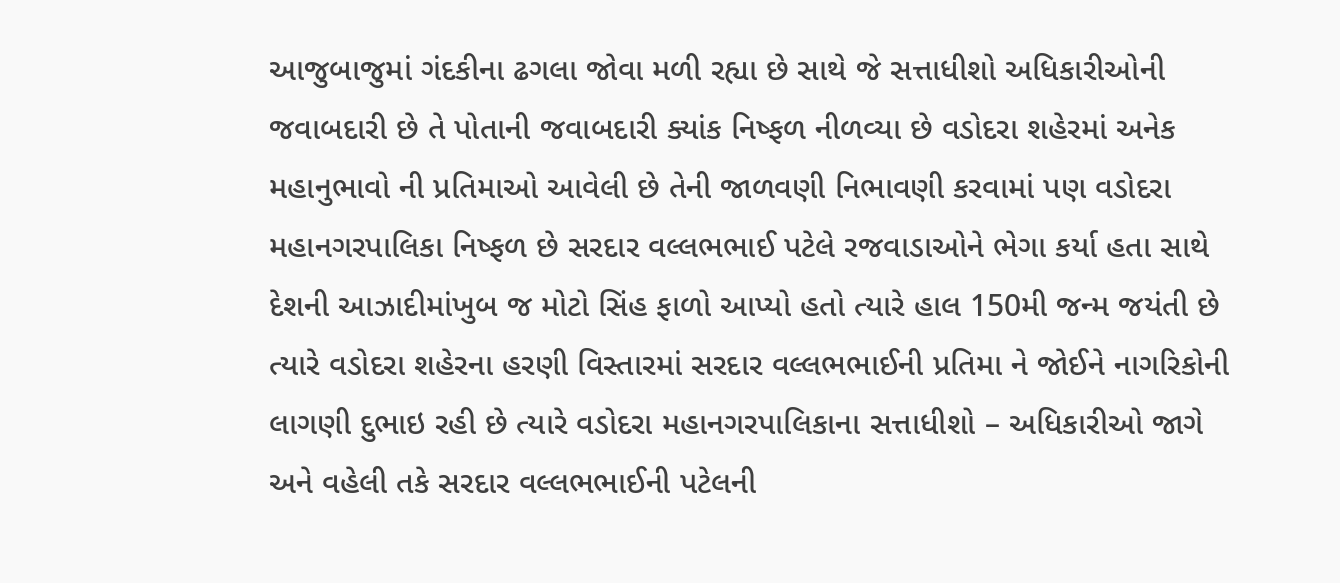આજુબાજુમાં ગંદકીના ઢગલા જોવા મળી રહ્યા છે સાથે જે સત્તાધીશો અધિકારીઓની જવાબદારી છે તે પોતાની જવાબદારી ક્યાંક નિષ્ફળ નીળવ્યા છે વડોદરા શહેરમાં અનેક મહાનુભાવો ની પ્રતિમાઓ આવેલી છે તેની જાળવણી નિભાવણી કરવામાં પણ વડોદરા મહાનગરપાલિકા નિષ્ફળ છે સરદાર વલ્લભભાઈ પટેલે રજવાડાઓને ભેગા કર્યા હતા સાથે દેશની આઝાદીમાંખુબ જ મોટો સિંહ ફાળો આપ્યો હતો ત્યારે હાલ 150મી જન્મ જયંતી છે ત્યારે વડોદરા શહેરના હરણી વિસ્તારમાં સરદાર વલ્લભભાઈની પ્રતિમા ને જોઈને નાગરિકોની લાગણી દુભાઇ રહી છે ત્યારે વડોદરા મહાનગરપાલિકાના સત્તાધીશો – અધિકારીઓ જાગે અને વહેલી તકે સરદાર વલ્લભભાઈની પટેલની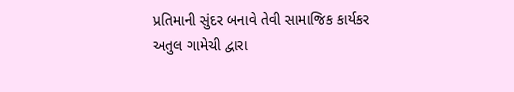પ્રતિમાની સુંદર બનાવે તેવી સામાજિક કાર્યકર અતુલ ગામેચી દ્વારા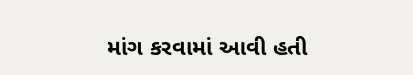માંગ કરવામાં આવી હતી